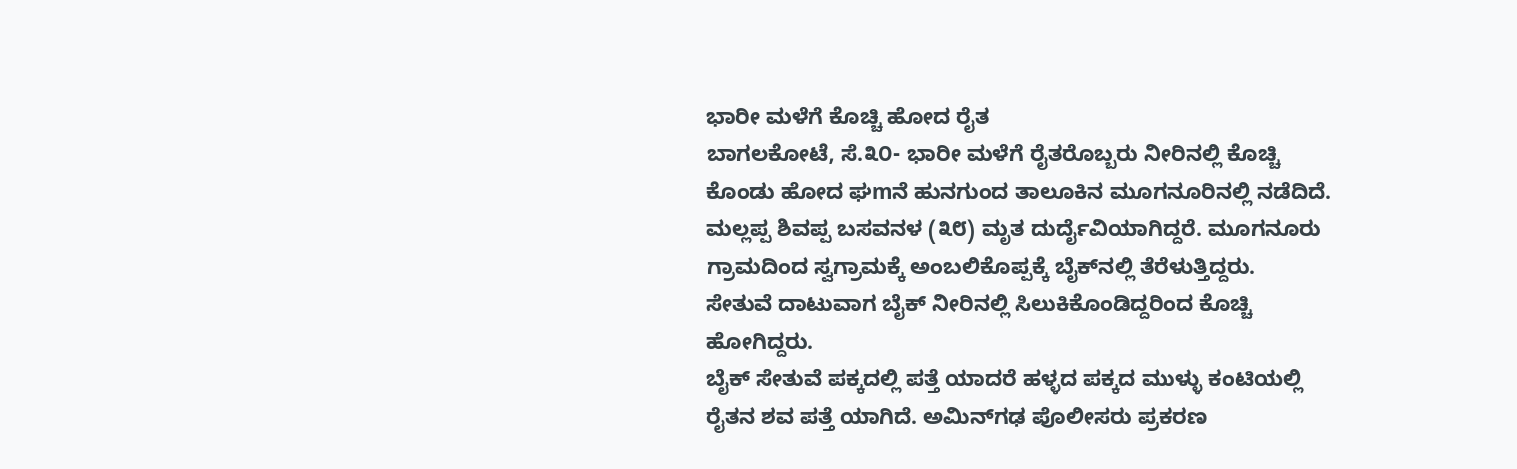ಭಾರೀ ಮಳೆಗೆ ಕೊಚ್ಚಿ ಹೋದ ರೈತ
ಬಾಗಲಕೋಟೆ, ಸೆ.೩೦- ಭಾರೀ ಮಳೆಗೆ ರೈತರೊಬ್ಬರು ನೀರಿನಲ್ಲಿ ಕೊಚ್ಚಿ ಕೊಂಡು ಹೋದ ಘmನೆ ಹುನಗುಂದ ತಾಲೂಕಿನ ಮೂಗನೂರಿನಲ್ಲಿ ನಡೆದಿದೆ.
ಮಲ್ಲಪ್ಪ ಶಿವಪ್ಪ ಬಸವನಳ (೩೮) ಮೃತ ದುರ್ದೈವಿಯಾಗಿದ್ದರೆ. ಮೂಗನೂರು ಗ್ರಾಮದಿಂದ ಸ್ವಗ್ರಾಮಕ್ಕೆ ಅಂಬಲಿಕೊಪ್ಪಕ್ಕೆ ಬೈಕ್‌ನಲ್ಲಿ ತೆರೆಳುತ್ತಿದ್ದರು.
ಸೇತುವೆ ದಾಟುವಾಗ ಬೈಕ್ ನೀರಿನಲ್ಲಿ ಸಿಲುಕಿಕೊಂಡಿದ್ದರಿಂದ ಕೊಚ್ಚಿ ಹೋಗಿದ್ದರು.
ಬೈಕ್ ಸೇತುವೆ ಪಕ್ಕದಲ್ಲಿ ಪತ್ತೆ ಯಾದರೆ ಹಳ್ಳದ ಪಕ್ಕದ ಮುಳ್ಳು ಕಂಟಿಯಲ್ಲಿ ರೈತನ ಶವ ಪತ್ತೆ ಯಾಗಿದೆ. ಅಮಿನ್‌ಗಢ ಪೊಲೀಸರು ಪ್ರಕರಣ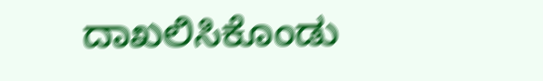ದಾಖಲಿಸಿಕೊಂಡು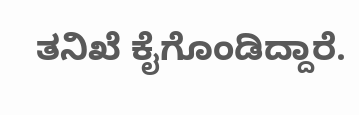ತನಿಖೆ ಕೈಗೊಂಡಿದ್ದಾರೆ.